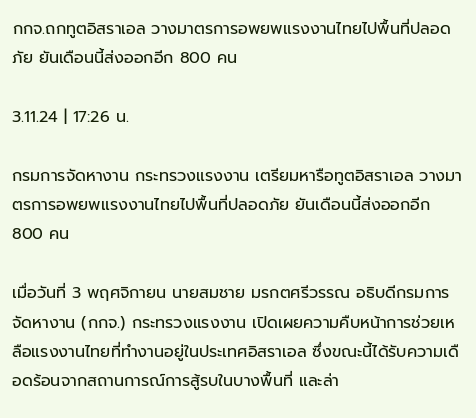กกจ.ถกทูตอิสราเอล วางมาตรการอพยพแรงงานไทยไปพื้นที่ปลอดภัย ยันเดือนนี้ส่งออกอีก 800 คน

3.11.24 | 17:26 น.

กรมการจัดหางาน กระทรวงแรงงาน เตรียมหารือทูตอิสราเอล วางมาตรการอพยพแรงงานไทยไปพื้นที่ปลอดภัย ยันเดือนนี้ส่งออกอีก 800 คน

เมื่อวันที่ 3 พฤศจิกายน นายสมชาย มรกตศรีวรรณ อธิบดีกรมการจัดหางาน (กกจ.) กระทรวงแรงงาน เปิดเผยความคืบหน้าการช่วยเหลือแรงงานไทยที่ทำงานอยู่ในประเทศอิสราเอล ซึ่งขณะนี้ได้รับความเดือดร้อนจากสถานการณ์การสู้รบในบางพื้นที่ และล่า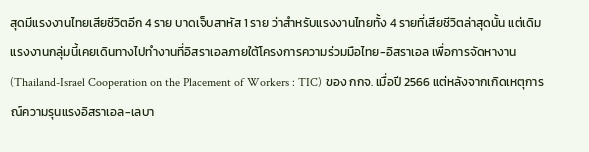สุดมีแรงงานไทยเสียชีวิตอีก 4 ราย บาดเจ็บสาหัส 1 ราย ว่าสำหรับแรงงานไทยทั้ง 4 รายที่เสียชีวิตล่าสุดนั้น แต่เดิมแรงงานกลุ่มนี้เคยเดินทางไปทำงานที่อิสราเอลภายใต้โครงการความร่วมมือไทย-อิสราเอล เพื่อการจัดหางาน (Thailand-Israel Cooperation on the Placement of Workers : TIC) ของ กกจ. เมื่อปี 2566 แต่หลังจากเกิดเหตุการณ์ความรุนแรงอิสราเอล-เลบา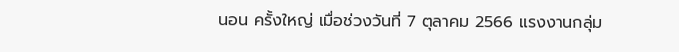นอน ครั้งใหญ่ เมื่อช่วงวันที่ 7 ตุลาคม 2566 แรงงานกลุ่ม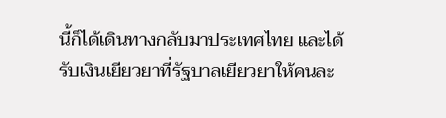นี้ก็ได้เดินทางกลับมาประเทศไทย และได้รับเงินเยียวยาที่รัฐบาลเยียวยาให้คนละ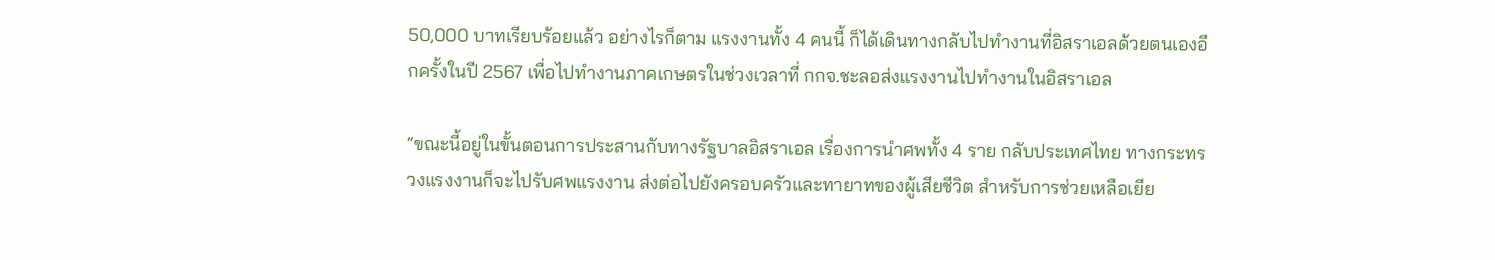50,000 บาทเรียบร้อยแล้ว อย่างไรก็ตาม แรงงานทั้ง 4 คนนี้ ก็ได้เดินทางกลับไปทำงานที่อิสราเอลด้วยตนเองอีกครั้งในปี 2567 เพื่อไปทำงานภาคเกษตรในช่วงเวลาที่ กกจ.ชะลอส่งแรงงานไปทำงานในอิสราเอล

“ขณะนี้อยู่ในขั้นตอนการประสานกับทางรัฐบาลอิสราเอล เรื่องการนำศพทั้ง 4 ราย กลับประเทศไทย ทางกระทรวงแรงงานก็จะไปรับศพแรงงาน ส่งต่อไปยังครอบครัวและทายาทของผู้เสียชีวิต สำหรับการช่วยเหลือเยีย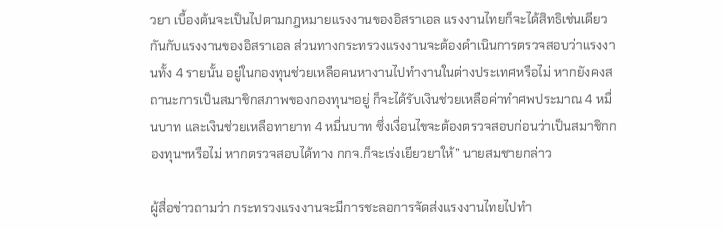วยา เบื้องต้นจะเป็นไปตามกฎหมายแรงงานของอิสราเอล แรงงานไทยก็จะได้สิทธิเช่นเดียวกันกับแรงงานของอิสราเอล ส่วนทางกระทรวงแรงงานจะต้องดำเนินการตรวจสอบว่าแรงงานทั้ง 4 รายนั้น อยู่ในกองทุนช่วยเหลือคนหางานไปทํางานในต่างประเทศหรือไม่ หากยังคงสถานะการเป็นสมาชิกสภาพของกองทุนฯอยู่ ก็จะได้รับเงินช่วยเหลือค่าทำศพประมาณ 4 หมื่นบาท และเงินช่วยเหลือทายาท 4 หมื่นบาท ซึ่งเงื่อนไขจะต้องตรวจสอบก่อนว่าเป็นสมาชิกกองทุนฯหรือไม่ หากตรวจสอบได้ทาง กกจ.ก็จะเร่งเยียวยาให้” นายสมชายกล่าว

ผู้สื่อข่าวถามว่า กระทรวงแรงงานจะมีการชะลอการจัดส่งแรงงานไทยไปทำ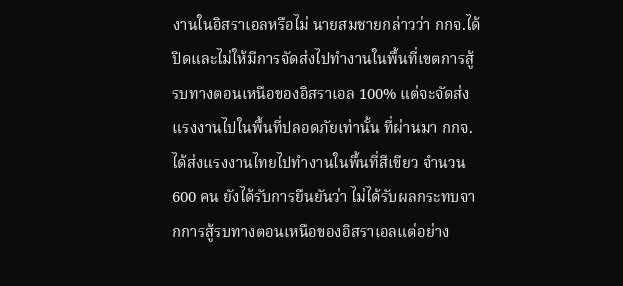งานในอิสราเอลหรือไม่ นายสมชายกล่าวว่า กกจ.ได้ปิดและไม่ให้มีการจัดส่งไปทำงานในพื้นที่เขตการสู้รบทางตอนเหนือของอิสราเอล 100% แต่จะจัดส่งแรงงานไปในพื้นที่ปลอดภัยเท่านั้น ที่ผ่านมา กกจ.ได้ส่งแรงงานไทยไปทำงานในพื้นที่สีเขียว จำนวน 600 คน ยังได้รับการยืนยันว่า ไม่ได้รับผลกระทบจากการสู้รบทางตอนเหนือของอิสราเอลแต่อย่าง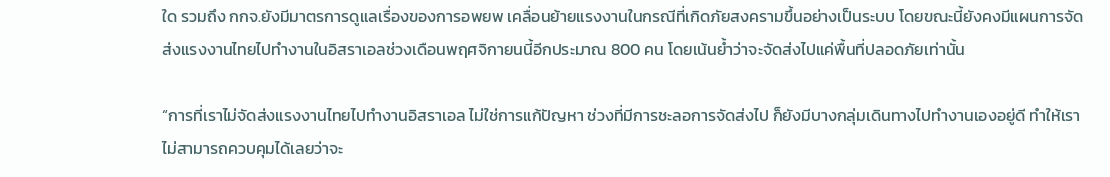ใด รวมถึง กกจ.ยังมีมาตรการดูแลเรื่องของการอพยพ เคลื่อนย้ายแรงงานในกรณีที่เกิดภัยสงครามขึ้นอย่างเป็นระบบ โดยขณะนี้ยังคงมีแผนการจัดส่งแรงงานไทยไปทำงานในอิสราเอลช่วงเดือนพฤศจิกายนนี้อีกประมาณ 800 คน โดยเน้นย้ำว่าจะจัดส่งไปแค่พื้นที่ปลอดภัยเท่านั้น

“การที่เราไม่จัดส่งแรงงานไทยไปทำงานอิสราเอล ไม่ใช่การแก้ปัญหา ช่วงที่มีการชะลอการจัดส่งไป ก็ยังมีบางกลุ่มเดินทางไปทำงานเองอยู่ดี ทำให้เราไม่สามารถควบคุมได้เลยว่าจะ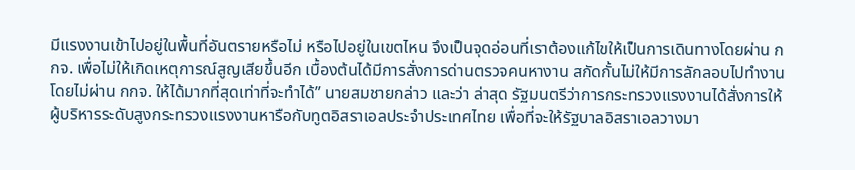มีแรงงานเข้าไปอยู่ในพื้นที่อันตรายหรือไม่ หรือไปอยู่ในเขตไหน จึงเป็นจุดอ่อนที่เราต้องแก้ไขให้เป็นการเดินทางโดยผ่าน กกจ. เพื่อไม่ให้เกิดเหตุการณ์สูญเสียขึ้นอีก เบื้องต้นได้มีการสั่งการด่านตรวจคนหางาน สกัดกั้นไม่ให้มีการลักลอบไปทำงานโดยไม่ผ่าน กกจ. ให้ได้มากที่สุดเท่าที่จะทำได้” นายสมชายกล่าว และว่า ล่าสุด รัฐมนตรีว่าการกระทรวงแรงงานได้สั่งการให้ผู้บริหารระดับสูงกระทรวงแรงงานหารือกับทูตอิสราเอลประจำประเทศไทย เพื่อที่จะให้รัฐบาลอิสราเอลวางมา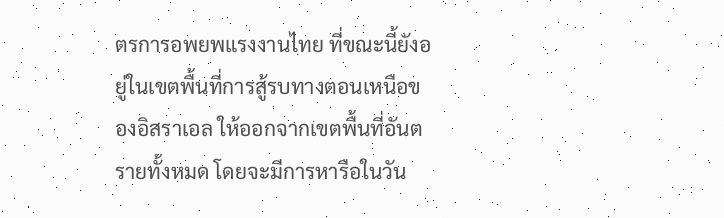ตรการอพยพแรงงานไทย ที่ขณะนี้ยังอยู่ในเขตพื้นที่การสู้รบทางตอนเหนือของอิสราเอล ให้ออกจากเขตพื้นที่อันตรายทั้งหมด โดยจะมีการหารือในวัน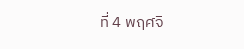ที่ 4 พฤศจิ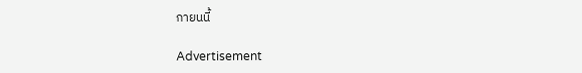กายนนี้

Advertisement